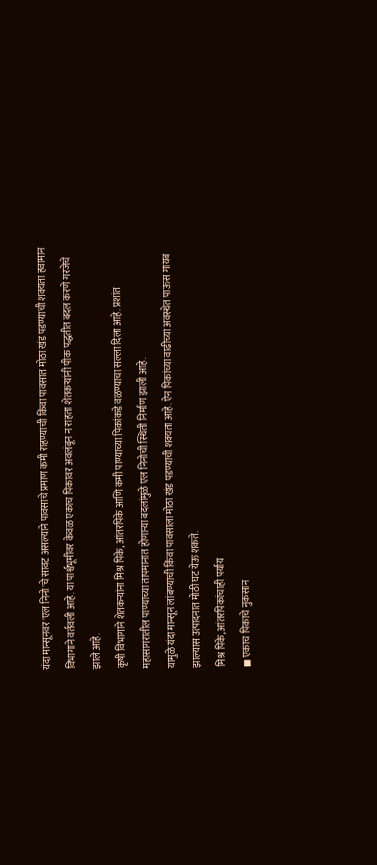यंदा मान्सूनवर 'एल निनो'चे सावट असल्याने पावसाचे प्रमाण कमी राहण्याची किंवा पावसात मोठा खंड पडण्याची शक्यता हवामान विभागाने वर्तवली आहे. या पार्श्वभूमीवर केवळ एकाच पिकावर अवलंबून न राहता शेतकऱ्यांनी पीक पद्धतीत बदल करणे गरजेचे झाले आहे.
कृषी विभागाने शेतकऱ्यांना मिश्र पिके, आंतरपिके आणि कमी पाण्याच्या पिकांकडे वळण्याचा सल्ला दिला आहे. प्रशांत महासागरातील पाण्याच्या तापमानात होणाऱ्या बदलांमुळे एल निनोची स्थिती निर्माण झाली आहे.
यामुळे यंदा मान्सून लांबण्याची किंवा पावसाला मोठा खंड पडण्याची शक्यता आहे. ऐन पिकांच्या वाढीच्या अवस्थेत पाऊस गायब झाल्यास उत्पादनात मोठी घट येऊ शकते.
मिश्र पिके, आंतरपिकांचाही पर्याय
◼ एकाच पिकाचे नुकसान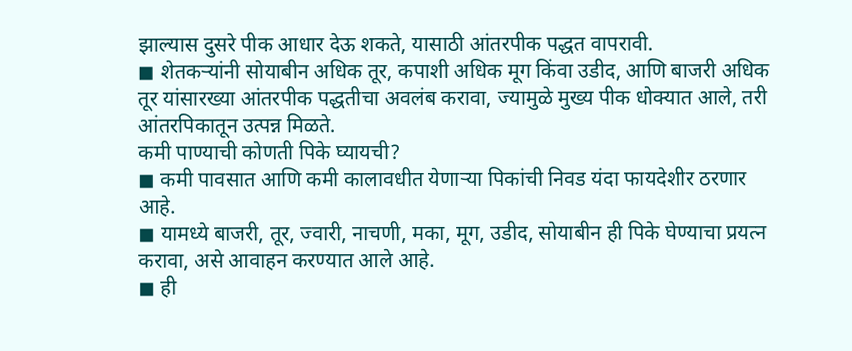झाल्यास दुसरे पीक आधार देऊ शकते, यासाठी आंतरपीक पद्धत वापरावी.
◼ शेतकऱ्यांनी सोयाबीन अधिक तूर, कपाशी अधिक मूग किंवा उडीद, आणि बाजरी अधिक तूर यांसारख्या आंतरपीक पद्धतीचा अवलंब करावा, ज्यामुळे मुख्य पीक धोक्यात आले, तरी आंतरपिकातून उत्पन्न मिळते.
कमी पाण्याची कोणती पिके घ्यायची?
◼ कमी पावसात आणि कमी कालावधीत येणाऱ्या पिकांची निवड यंदा फायदेशीर ठरणार आहे.
◼ यामध्ये बाजरी, तूर, ज्वारी, नाचणी, मका, मूग, उडीद, सोयाबीन ही पिके घेण्याचा प्रयत्न करावा, असे आवाहन करण्यात आले आहे.
◼ ही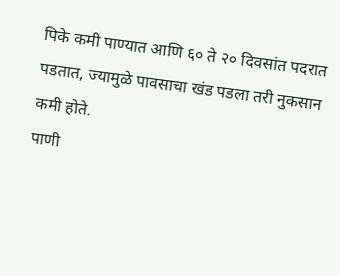पिके कमी पाण्यात आणि ६० ते २० दिवसांत पदरात पडतात, ज्यामुळे पावसाचा खंड पडला तरी नुकसान कमी होते.
पाणी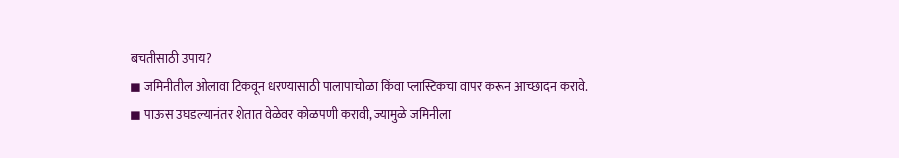बचतीसाठी उपाय?
◼ जमिनीतील ओलावा टिकवून धरण्यासाठी पालापाचोळा किंवा प्लास्टिकचा वापर करून आच्छादन करावे.
◼ पाऊस उघडल्यानंतर शेतात वेळेवर कोळपणी करावी, ज्यामुळे जमिनीला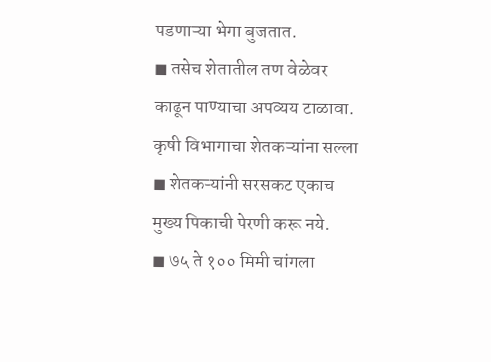पडणाऱ्या भेगा बुजतात.
◼ तसेच शेतातील तण वेळेवर काढून पाण्याचा अपव्यय टाळावा.
कृषी विभागाचा शेतकऱ्यांना सल्ला
◼ शेतकऱ्यांनी सरसकट एकाच मुख्य पिकाची पेरणी करू नये.
◼ ७५ ते १०० मिमी चांगला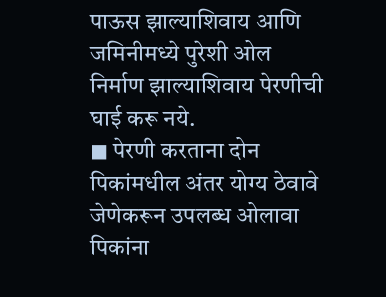पाऊस झाल्याशिवाय आणि जमिनीमध्ये पुरेशी ओल निर्माण झाल्याशिवाय पेरणीची घाई करू नये.
◼ पेरणी करताना दोन पिकांमधील अंतर योग्य ठेवावे जेणेकरून उपलब्ध ओलावा पिकांना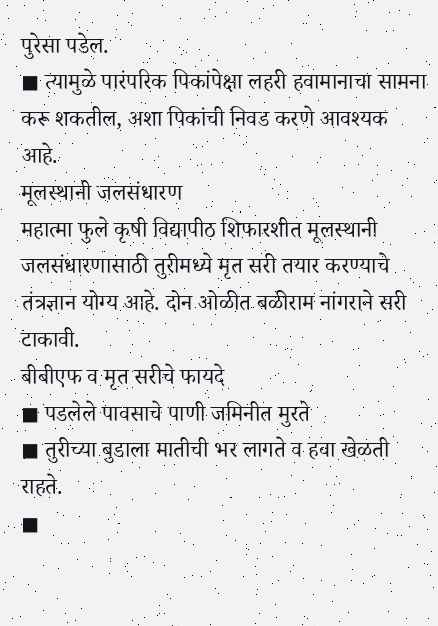पुरेसा पडेल.
◼ त्यामुळे पारंपरिक पिकांपेक्षा लहरी हवामानाचा सामना करू शकतील, अशा पिकांची निवड करणे आवश्यक आहे.
मूलस्थानी जलसंधारण
महात्मा फुले कृषी विद्यापीठ शिफारशीत मूलस्थानी जलसंधारणासाठी तुरीमध्ये मृत सरी तयार करण्याचे तंत्रज्ञान योग्य आहे. दोन ओळीत बळीराम नांगराने सरी टाकावी.
बीबीएफ व मृत सरीचे फायदे
◼ पडलेले पावसाचे पाणी जमिनीत मुरते
◼ तुरीच्या बुडाला मातीची भर लागते व हवा खेळती राहते.
◼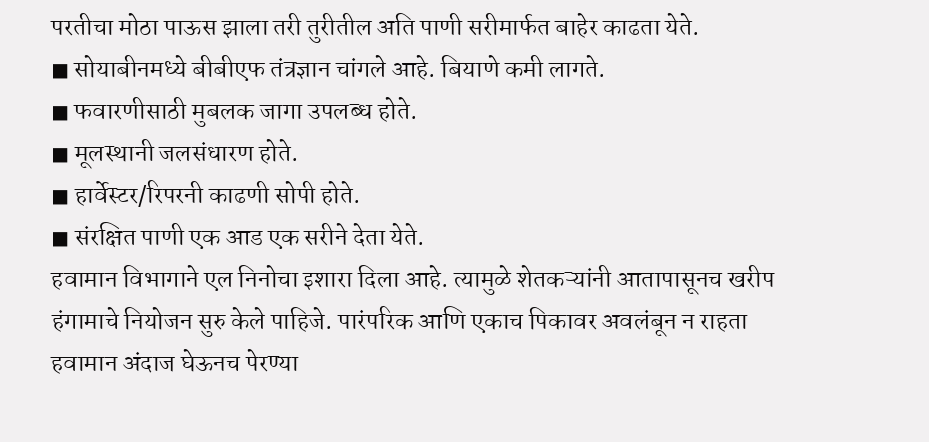परतीचा मोठा पाऊस झाला तरी तुरीतील अति पाणी सरीमार्फत बाहेर काढता येते.
◼ सोयाबीनमध्ये बीबीएफ तंत्रज्ञान चांगले आहे. बियाणे कमी लागते.
◼ फवारणीसाठी मुबलक जागा उपलब्ध होते.
◼ मूलस्थानी जलसंधारण होते.
◼ हार्वेस्टर/रिपरनी काढणी सोपी होते.
◼ संरक्षित पाणी एक आड एक सरीने देता येते.
हवामान विभागाने एल निनोचा इशारा दिला आहे. त्यामुळे शेतकऱ्यांनी आतापासूनच खरीप हंगामाचे नियोजन सुरु केले पाहिजे. पारंपरिक आणि एकाच पिकावर अवलंबून न राहता हवामान अंदाज घेऊनच पेरण्या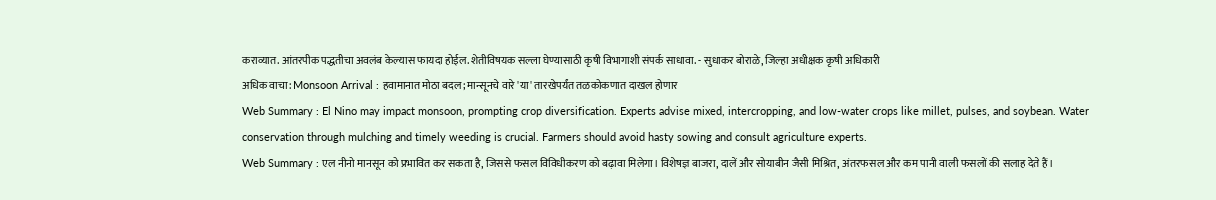कराव्यात. आंतरपीक पद्धतीचा अवलंब केल्यास फायदा होईल. शेतीविषयक सल्ला घेण्यासाठी कृषी विभागाशी संपर्क साधावा. - सुधाकर बोराळे, जिल्हा अधीक्षक कृषी अधिकारी
अधिक वाचा: Monsoon Arrival : हवामानात मोठा बदल; मान्सूनचे वारे 'या' तारखेपर्यंत तळकोकणात दाखल होणार
Web Summary : El Nino may impact monsoon, prompting crop diversification. Experts advise mixed, intercropping, and low-water crops like millet, pulses, and soybean. Water conservation through mulching and timely weeding is crucial. Farmers should avoid hasty sowing and consult agriculture experts.
Web Summary : एल नीनो मानसून को प्रभावित कर सकता है, जिससे फसल विविधीकरण को बढ़ावा मिलेगा। विशेषज्ञ बाजरा, दालें और सोयाबीन जैसी मिश्रित, अंतरफसल और कम पानी वाली फसलों की सलाह देते हैं।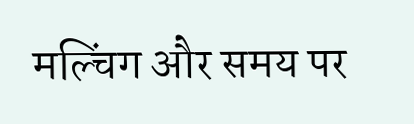मल्चिंग और समय पर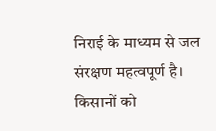निराई के माध्यम से जल संरक्षण महत्वपूर्ण है। किसानों को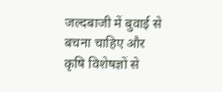जल्दबाजी में बुवाई से बचना चाहिए और कृषि विशेषज्ञों से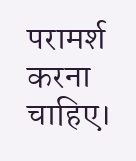परामर्श करना चाहिए।